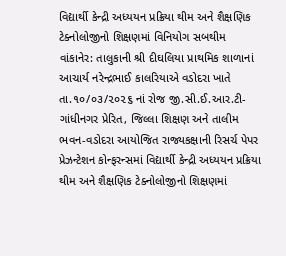વિદ્યાર્થી કેન્દ્રી અધ્યયન પ્રક્રિયા થીમ અને શૈક્ષણિક ટેક્નોલોજીનો શિક્ષણમાં વિનિયોગ સબથીમ
વાંકાનેર: તાલુકાની શ્રી દીઘલિયા પ્રાથમિક શાળાનાં આચાર્ય નરેન્દ્રભાઈ કાલરિયાએ વડોદરા ખાતે તા.૧૦/૦૩/૨૦૨૬ નાં રોજ જી.સી.ઈ.આર.ટી-ગાંધીનગર પ્રેરિત, જિલ્લા શિક્ષણ અને તાલીમ ભવન-વડોદરા આયોજિત રાજ્યકક્ષાની રિસર્ચ પેપર પ્રેઝન્ટેશન કોન્ફરન્સમાં વિદ્યાર્થી કેન્દ્રી અધ્યયન પ્રક્રિયા થીમ અને શૈક્ષણિક ટેક્નોલોજીનો શિક્ષણમાં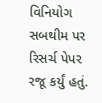વિનિયોગ સબથીમ પર રિસર્ચ પેપર રજૂ કર્યું હતું.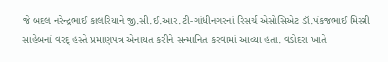જે બદલ નરેન્દ્રભાઈ કાલરિયાને જી.સી.ઈ.આર.ટી-ગાંધીનગરનાં રિસર્ચ એસોસિએટ ડૉ.પંકજભાઈ મિસ્ત્રી સાહેબનાં વરદ્ હસ્તે પ્રમાણપત્ર એનાયત કરીને સન્માનિત કરવામાં આવ્યા હતા. વડોદરા ખાતે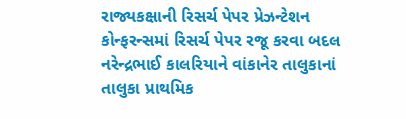રાજ્યકક્ષાની રિસર્ચ પેપર પ્રેઝન્ટેશન કોન્ફરન્સમાં રિસર્ચ પેપર રજૂ કરવા બદલ નરેન્દ્રભાઈ કાલરિયાને વાંકાનેર તાલુકાનાં તાલુકા પ્રાથમિક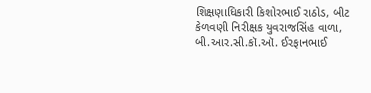શિક્ષણાધિકારી કિશોરભાઈ રાઠોડ, બીટ કેળવણી નિરીક્ષક યુવરાજસિંહ વાળા, બી.આર.સી.કૉ.ઑ. ઈરફાનભાઈ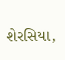શેરસિયા,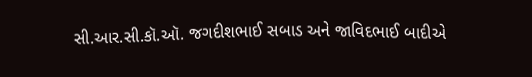સી.આર.સી.કૉ.ઑ. જગદીશભાઈ સબાડ અને જાવિદભાઈ બાદીએ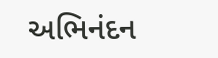અભિનંદન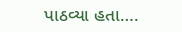પાઠવ્યા હતા….